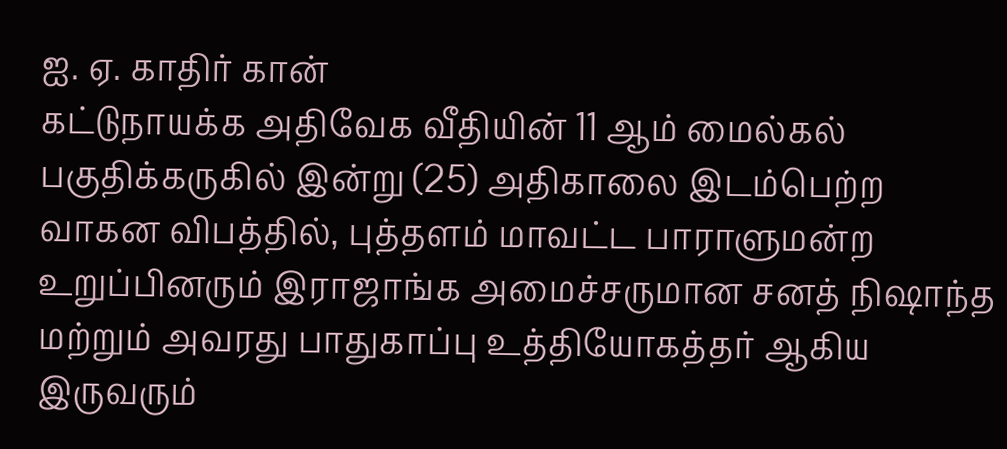ஐ. ஏ. காதிர் கான்
கட்டுநாயக்க அதிவேக வீதியின் 11 ஆம் மைல்கல் பகுதிக்கருகில் இன்று (25) அதிகாலை இடம்பெற்ற வாகன விபத்தில், புத்தளம் மாவட்ட பாராளுமன்ற உறுப்பினரும் இராஜாங்க அமைச்சருமான சனத் நிஷாந்த மற்றும் அவரது பாதுகாப்பு உத்தியோகத்தர் ஆகிய இருவரும்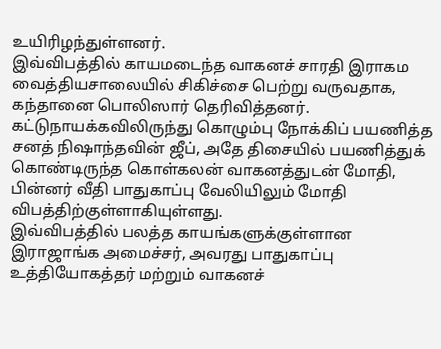உயிரிழந்துள்ளனர்.
இவ்விபத்தில் காயமடைந்த வாகனச் சாரதி இராகம வைத்தியசாலையில் சிகிச்சை பெற்று வருவதாக, கந்தானை பொலிஸார் தெரிவித்தனர்.
கட்டுநாயக்கவிலிருந்து கொழும்பு நோக்கிப் பயணித்த சனத் நிஷாந்தவின் ஜீப், அதே திசையில் பயணித்துக் கொண்டிருந்த கொள்கலன் வாகனத்துடன் மோதி, பின்னர் வீதி பாதுகாப்பு வேலியிலும் மோதி விபத்திற்குள்ளாகியுள்ளது.
இவ்விபத்தில் பலத்த காயங்களுக்குள்ளான இராஜாங்க அமைச்சர், அவரது பாதுகாப்பு உத்தியோகத்தர் மற்றும் வாகனச்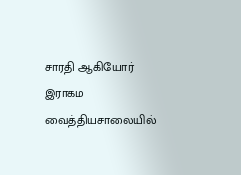சாரதி ஆகியோர் இராகம வைத்தியசாலையில்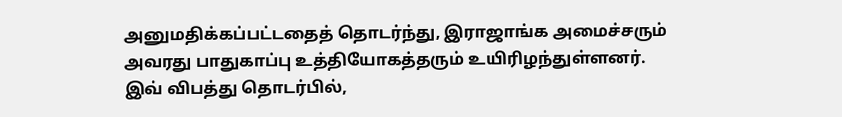அனுமதிக்கப்பட்டதைத் தொடர்ந்து, இராஜாங்க அமைச்சரும் அவரது பாதுகாப்பு உத்தியோகத்தரும் உயிரிழந்துள்ளனர்.
இவ் விபத்து தொடர்பில்,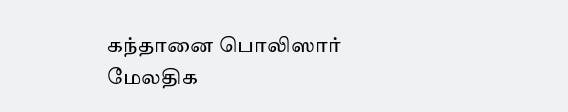கந்தானை பொலிஸார் மேலதிக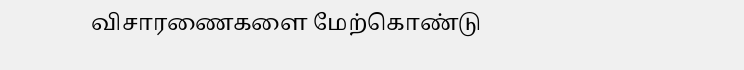விசாரணைகளை மேற்கொண்டு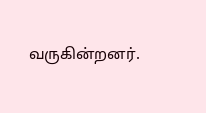வருகின்றனர்.